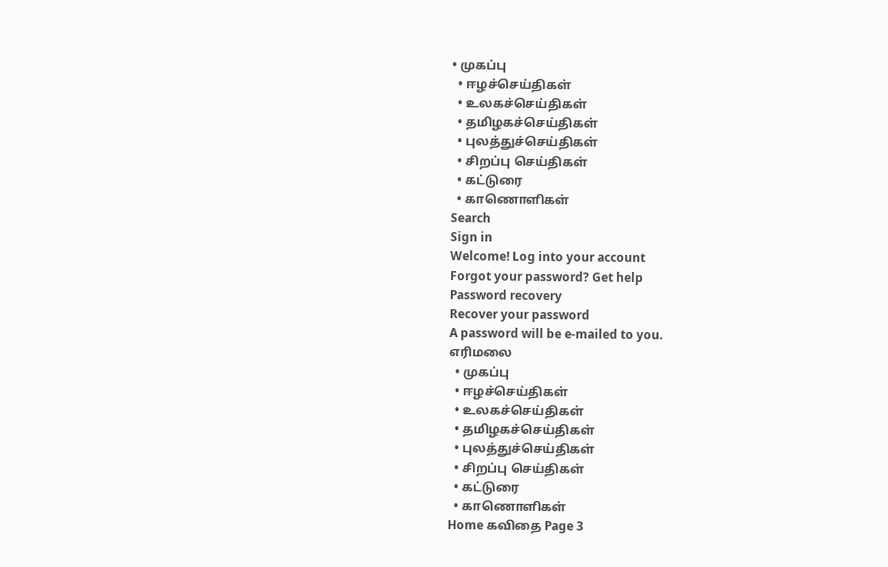• முகப்பு
  • ஈழச்செய்திகள்
  • உலகச்செய்திகள்
  • தமிழகச்செய்திகள்
  • புலத்துச்செய்திகள்
  • சிறப்பு செய்திகள்
  • கட்டுரை
  • காணொளிகள்
Search
Sign in
Welcome! Log into your account
Forgot your password? Get help
Password recovery
Recover your password
A password will be e-mailed to you.
எரிமலை
  • முகப்பு
  • ஈழச்செய்திகள்
  • உலகச்செய்திகள்
  • தமிழகச்செய்திகள்
  • புலத்துச்செய்திகள்
  • சிறப்பு செய்திகள்
  • கட்டுரை
  • காணொளிகள்
Home கவிதை Page 3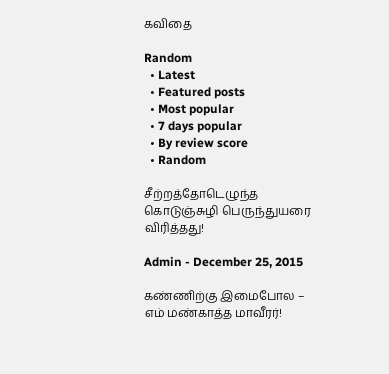கவிதை

Random
  • Latest
  • Featured posts
  • Most popular
  • 7 days popular
  • By review score
  • Random

சீற்றத்தோடெழுந்த கொடுஞ்சுழி பெருந்துயரை விரித்தது!

Admin - December 25, 2015

கண்ணிற்கு இமைபோல – எம் மண்காத்த மாவீரர்!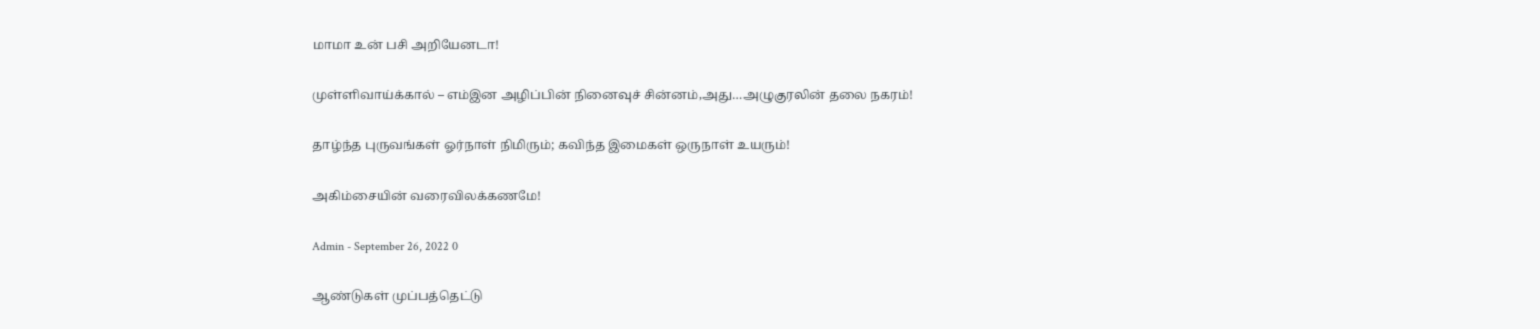மாமா உன் பசி அறியேனடா!

முள்ளிவாய்க்கால் – எம்இன அழிப்பின் நினைவுச் சின்னம்,அது…அழுகுரலின் தலை நகரம்!

தாழ்ந்த புருவங்கள் ஓர்நாள் நிமிரும்; கவிந்த இமைகள் ஒருநாள் உயரும்!

அகிம்சையின் வரைவிலக்கணமே!

Admin - September 26, 2022 0

ஆண்டுகள் முப்பத்தெட்டு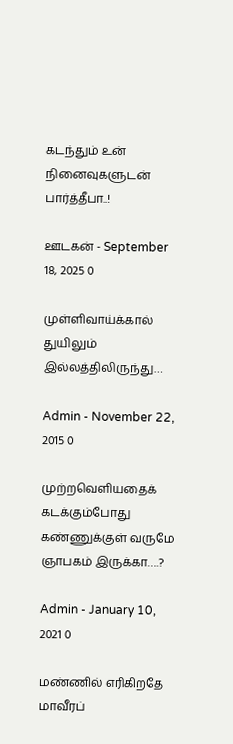கடந்தும் உன் நினைவுகளுடன் பார்த்தீபா..!

ஊடகன் - September 18, 2025 0

முள்ளிவாய்க்கால் துயிலும் இல்லத்திலிருந்து…

Admin - November 22, 2015 0

முற்றவெளியதைக் கடக்கும்போது கண்ணுக்குள் வருமே ஞாபகம் இருக்கா….?

Admin - January 10, 2021 0

மண்ணில் எரிகிறதே மாவீரப்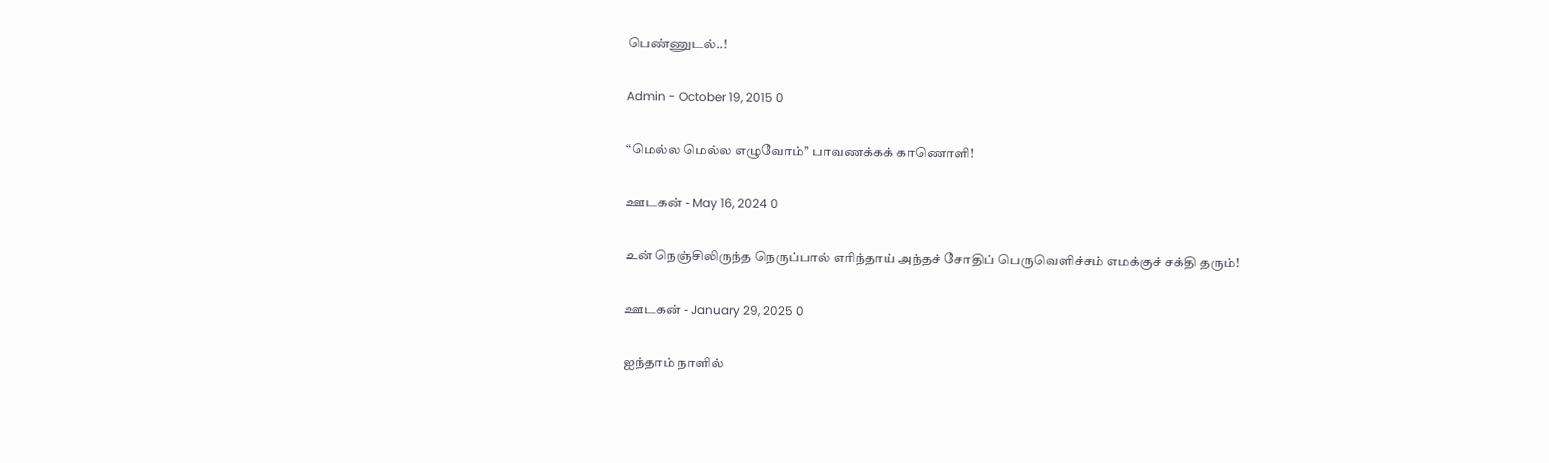பெண்ணுடல்..!

Admin - October 19, 2015 0

“மெல்ல மெல்ல எழுவோம்’’ பாவணக்கக் காணொளி!

ஊடகன் - May 16, 2024 0

உன் நெஞ்சிலிருந்த நெருப்பால் எரிந்தாய் அந்தச் சோதிப் பெருவெளிச்சம் எமக்குச் சக்தி தரும்!

ஊடகன் - January 29, 2025 0

ஐந்தாம் நாளில்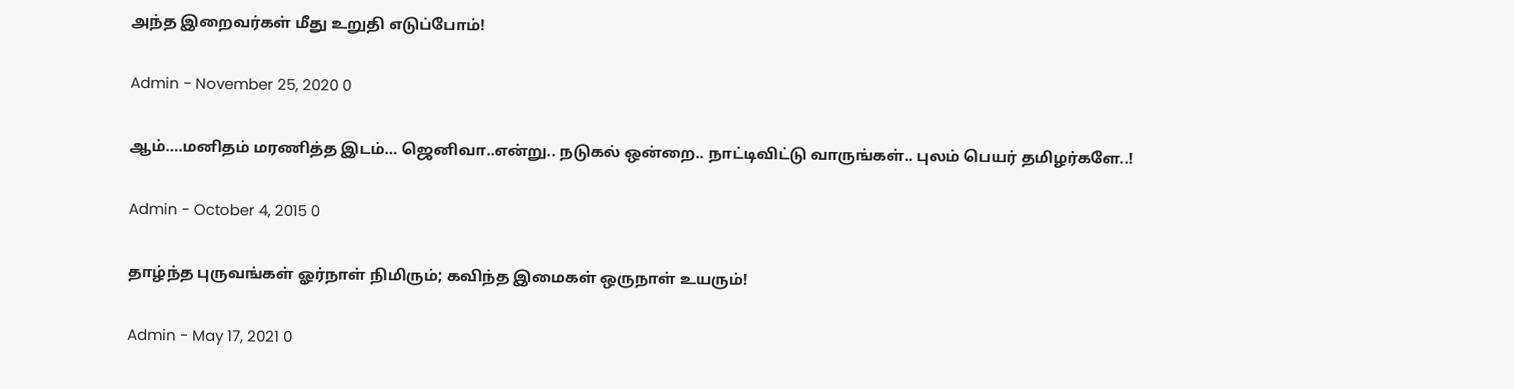அந்த இறைவர்கள் மீது உறுதி எடுப்போம்!

Admin - November 25, 2020 0

ஆம்….மனிதம் மரணித்த இடம்… ஜெனிவா..என்று.. நடுகல் ஒன்றை.. நாட்டிவிட்டு வாருங்கள்.. புலம் பெயர் தமிழர்களே..!

Admin - October 4, 2015 0

தாழ்ந்த புருவங்கள் ஓர்நாள் நிமிரும்; கவிந்த இமைகள் ஒருநாள் உயரும்!

Admin - May 17, 2021 0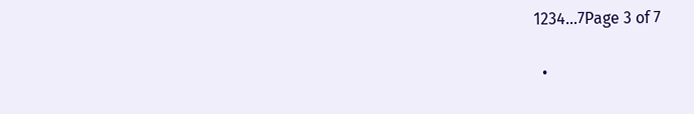1234...7Page 3 of 7

  •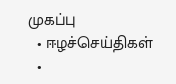முகப்பு
  • ஈழச்செய்திகள்
  •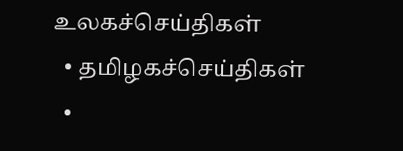உலகச்செய்திகள்
  • தமிழகச்செய்திகள்
  •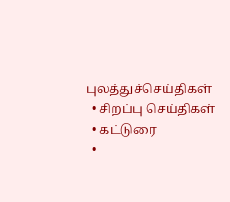புலத்துச்செய்திகள்
  • சிறப்பு செய்திகள்
  • கட்டுரை
  •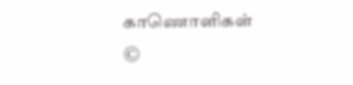காணொளிகள்
©